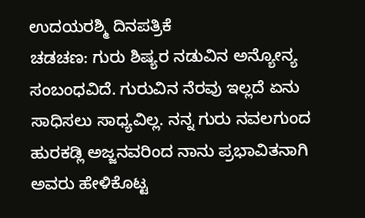ಉದಯರಶ್ಮಿ ದಿನಪತ್ರಿಕೆ
ಚಡಚಣ: ಗುರು ಶಿಷ್ಯರ ನಡುವಿನ ಅನ್ಯೋನ್ಯ ಸಂಬಂಧವಿದೆ. ಗುರುವಿನ ನೆರವು ಇಲ್ಲದೆ ಏನು ಸಾಧಿಸಲು ಸಾಧ್ಯವಿಲ್ಲ. ನನ್ನ ಗುರು ನವಲಗುಂದ ಹುರಕಡ್ಲಿ ಅಜ್ಜನವರಿಂದ ನಾನು ಪ್ರಭಾವಿತನಾಗಿ ಅವರು ಹೇಳಿಕೊಟ್ಟ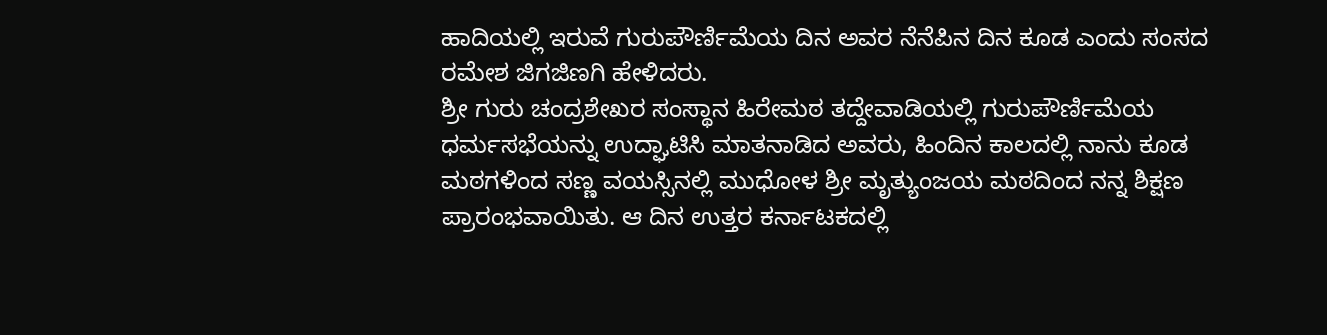ಹಾದಿಯಲ್ಲಿ ಇರುವೆ ಗುರುಪೌರ್ಣಿಮೆಯ ದಿನ ಅವರ ನೆನೆಪಿನ ದಿನ ಕೂಡ ಎಂದು ಸಂಸದ ರಮೇಶ ಜಿಗಜಿಣಗಿ ಹೇಳಿದರು.
ಶ್ರೀ ಗುರು ಚಂದ್ರಶೇಖರ ಸಂಸ್ಥಾನ ಹಿರೇಮಠ ತದ್ದೇವಾಡಿಯಲ್ಲಿ ಗುರುಪೌರ್ಣಿಮೆಯ ಧರ್ಮಸಭೆಯನ್ನು ಉದ್ಘಾಟಿಸಿ ಮಾತನಾಡಿದ ಅವರು, ಹಿಂದಿನ ಕಾಲದಲ್ಲಿ ನಾನು ಕೂಡ ಮಠಗಳಿಂದ ಸಣ್ಣ ವಯಸ್ಸಿನಲ್ಲಿ ಮುಧೋಳ ಶ್ರೀ ಮೃತ್ಯುಂಜಯ ಮಠದಿಂದ ನನ್ನ ಶಿಕ್ಷಣ ಪ್ರಾರಂಭವಾಯಿತು. ಆ ದಿನ ಉತ್ತರ ಕರ್ನಾಟಕದಲ್ಲಿ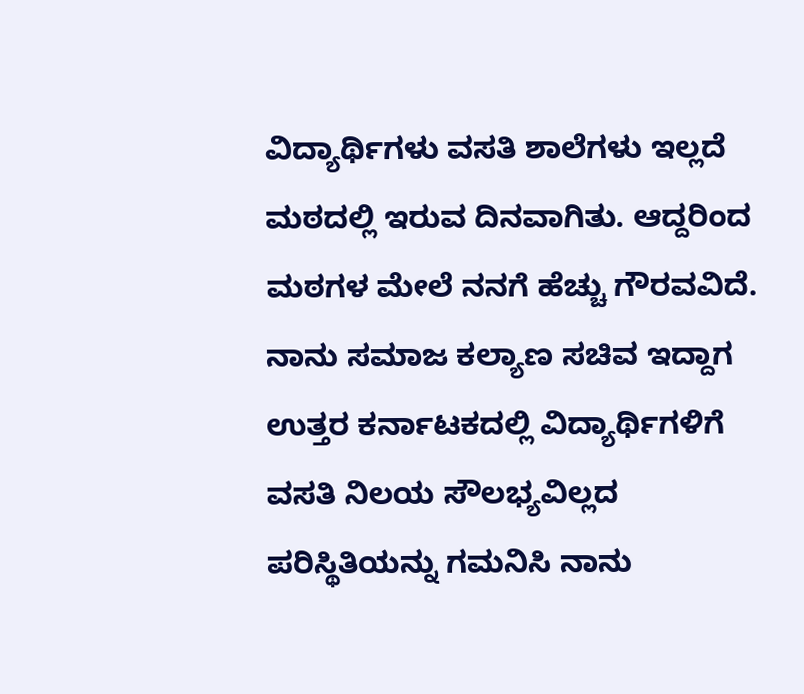ವಿದ್ಯಾರ್ಥಿಗಳು ವಸತಿ ಶಾಲೆಗಳು ಇಲ್ಲದೆ ಮಠದಲ್ಲಿ ಇರುವ ದಿನವಾಗಿತು. ಆದ್ದರಿಂದ ಮಠಗಳ ಮೇಲೆ ನನಗೆ ಹೆಚ್ಚು ಗೌರವವಿದೆ.
ನಾನು ಸಮಾಜ ಕಲ್ಯಾಣ ಸಚಿವ ಇದ್ದಾಗ ಉತ್ತರ ಕರ್ನಾಟಕದಲ್ಲಿ ವಿದ್ಯಾರ್ಥಿಗಳಿಗೆ ವಸತಿ ನಿಲಯ ಸೌಲಭ್ಯವಿಲ್ಲದ ಪರಿಸ್ಥಿತಿಯನ್ನು ಗಮನಿಸಿ ನಾನು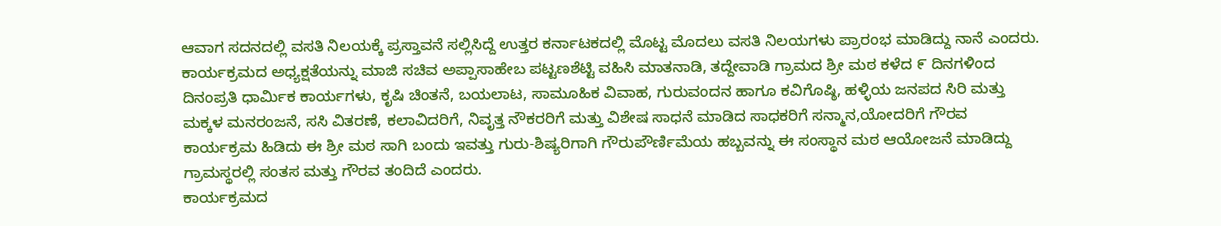ಆವಾಗ ಸದನದಲ್ಲಿ ವಸತಿ ನಿಲಯಕ್ಕೆ ಪ್ರಸ್ತಾವನೆ ಸಲ್ಲಿಸಿದ್ದೆ ಉತ್ತರ ಕರ್ನಾಟಕದಲ್ಲಿ ಮೊಟ್ಟ ಮೊದಲು ವಸತಿ ನಿಲಯಗಳು ಪ್ರಾರಂಭ ಮಾಡಿದ್ದು ನಾನೆ ಎಂದರು.
ಕಾರ್ಯಕ್ರಮದ ಅಧ್ಯಕ್ಷತೆಯನ್ನು ಮಾಜಿ ಸಚಿವ ಅಪ್ಪಾಸಾಹೇಬ ಪಟ್ಟಣಶೆಟ್ಟಿ ವಹಿಸಿ ಮಾತನಾಡಿ, ತದ್ದೇವಾಡಿ ಗ್ರಾಮದ ಶ್ರೀ ಮಠ ಕಳೆದ ೯ ದಿನಗಳಿಂದ ದಿನಂಪ್ರತಿ ಧಾರ್ಮಿಕ ಕಾರ್ಯಗಳು, ಕೃಷಿ ಚಿಂತನೆ, ಬಯಲಾಟ, ಸಾಮೂಹಿಕ ವಿವಾಹ, ಗುರುವಂದನ ಹಾಗೂ ಕವಿಗೊಷ್ಠಿ, ಹಳ್ಳಿಯ ಜನಪದ ಸಿರಿ ಮತ್ತು ಮಕ್ಕಳ ಮನರಂಜನೆ, ಸಸಿ ವಿತರಣೆ, ಕಲಾವಿದರಿಗೆ, ನಿವೃತ್ತ ನೌಕರರಿಗೆ ಮತ್ತು ವಿಶೇಷ ಸಾಧನೆ ಮಾಡಿದ ಸಾಧಕರಿಗೆ ಸನ್ಮಾನ,ಯೋದರಿಗೆ ಗೌರವ ಕಾರ್ಯಕ್ರಮ ಹಿಡಿದು ಈ ಶ್ರೀ ಮಠ ಸಾಗಿ ಬಂದು ಇವತ್ತು ಗುರು-ಶಿಷ್ಯರಿಗಾಗಿ ಗೌರುಪೌರ್ಣಿಮೆಯ ಹಬ್ಬವನ್ನು ಈ ಸಂಸ್ಥಾನ ಮಠ ಆಯೋಜನೆ ಮಾಡಿದ್ದು ಗ್ರಾಮಸ್ಥರಲ್ಲಿ ಸಂತಸ ಮತ್ತು ಗೌರವ ತಂದಿದೆ ಎಂದರು.
ಕಾರ್ಯಕ್ರಮದ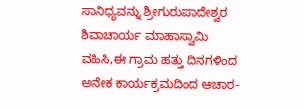ಸಾನಿಧ್ಯವನ್ನು ಶ್ರೀಗುರುಪಾದೇಶ್ವರ ಶಿವಾಚಾರ್ಯ ಮಾಹಾಸ್ವಾಮಿ ವಹಿಸಿ,ಈ ಗ್ರಾಮ ಹತ್ತು ದಿನಗಳಿಂದ ಅನೇಕ ಕಾರ್ಯಕ್ರಮದಿಂದ ಆಚಾರ-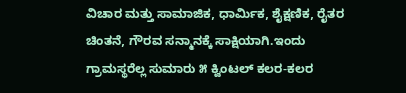ವಿಚಾರ ಮತ್ತು ಸಾಮಾಜಿಕ, ಧಾರ್ಮಿಕ, ಶೈಕ್ಷಣಿಕ, ರೈತರ ಚಿಂತನೆ, ಗೌರವ ಸನ್ಮಾನಕ್ಕೆ ಸಾಕ್ಷಿಯಾಗಿ.ಇಂದು ಗ್ರಾಮಸ್ಥರೆಲ್ಲ ಸುಮಾರು ೫ ಕ್ವಿಂಟಲ್ ಕಲರ-ಕಲರ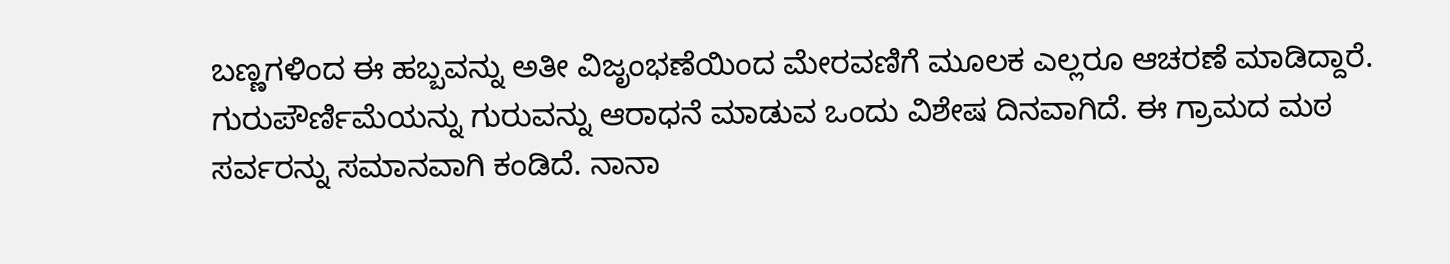ಬಣ್ಣಗಳಿಂದ ಈ ಹಬ್ಬವನ್ನು ಅತೀ ವಿಜೃಂಭಣೆಯಿಂದ ಮೇರವಣಿಗೆ ಮೂಲಕ ಎಲ್ಲರೂ ಆಚರಣೆ ಮಾಡಿದ್ದಾರೆ.
ಗುರುಪೌರ್ಣಿಮೆಯನ್ನು ಗುರುವನ್ನು ಆರಾಧನೆ ಮಾಡುವ ಒಂದು ವಿಶೇಷ ದಿನವಾಗಿದೆ. ಈ ಗ್ರಾಮದ ಮಠ ಸರ್ವರನ್ನು ಸಮಾನವಾಗಿ ಕಂಡಿದೆ. ನಾನಾ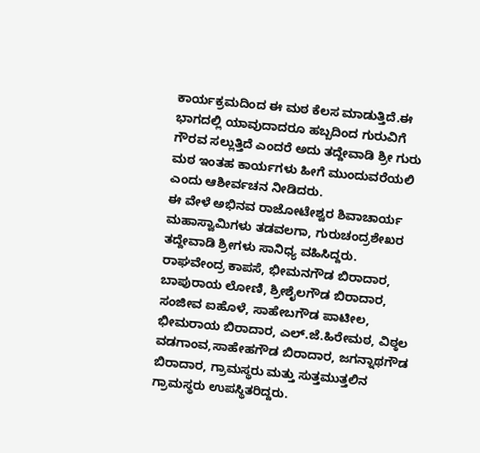ಕಾರ್ಯಕ್ರಮದಿಂದ ಈ ಮಠ ಕೆಲಸ ಮಾಡುತ್ತಿದೆ.ಈ ಭಾಗದಲ್ಲಿ ಯಾವುದಾದರೂ ಹಬ್ಬದಿಂದ ಗುರುವಿಗೆ ಗೌರವ ಸಲ್ಲುತ್ತಿದೆ ಎಂದರೆ ಅದು ತದ್ದೇವಾಡಿ ಶ್ರೀ ಗುರು ಮಠ ಇಂತಹ ಕಾರ್ಯಗಳು ಹೀಗೆ ಮುಂದುವರೆಯಲಿ ಎಂದು ಆಶೀರ್ವಚನ ನೀಡಿದರು.
ಈ ವೇಳೆ ಅಭಿನವ ರಾಜೋಟೇಶ್ವರ ಶಿವಾಚಾರ್ಯ ಮಹಾಸ್ವಾಮಿಗಳು ತಡವಲಗಾ, ಗುರುಚಂದ್ರಶೇಖರ ತದ್ದೇವಾಡಿ ಶ್ರೀಗಳು ಸಾನಿಧ್ಯ ವಹಿಸಿದ್ದರು.
ರಾಘವೇಂದ್ರ ಕಾಪಸೆ, ಭೀಮನಗೌಡ ಬಿರಾದಾರ, ಬಾಪುರಾಯ ಲೋಣಿ, ಶ್ರೀಶೈಲಗೌಡ ಬಿರಾದಾರ, ಸಂಜೀವ ಐಹೊಳೆ, ಸಾಹೇಬಗೌಡ ಪಾಟೀಲ, ಭೀಮರಾಯ ಬಿರಾದಾರ, ಎಲ್.ಜೆ.ಹಿರೇಮಠ, ವಿಠ್ಠಲ ವಡಗಾಂವ,ಸಾಹೇಹಗೌಡ ಬಿರಾದಾರ, ಜಗನ್ನಾಥಗೌಡ ಬಿರಾದಾರ, ಗ್ರಾಮಸ್ಥರು ಮತ್ತು ಸುತ್ತಮುತ್ತಲಿನ ಗ್ರಾಮಸ್ಥರು ಉಪಸ್ಥಿತರಿದ್ದರು.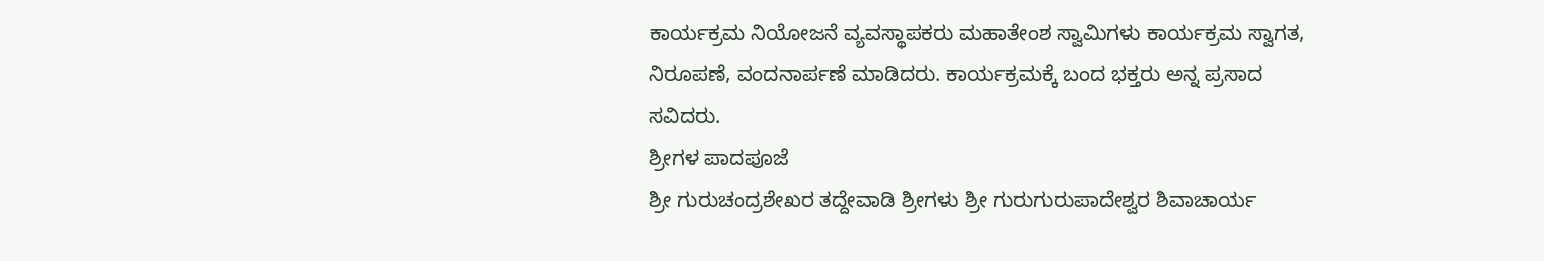ಕಾರ್ಯಕ್ರಮ ನಿಯೋಜನೆ ವ್ಯವಸ್ಥಾಪಕರು ಮಹಾತೇಂಶ ಸ್ವಾಮಿಗಳು ಕಾರ್ಯಕ್ರಮ ಸ್ವಾಗತ, ನಿರೂಪಣೆ, ವಂದನಾರ್ಪಣೆ ಮಾಡಿದರು. ಕಾರ್ಯಕ್ರಮಕ್ಕೆ ಬಂದ ಭಕ್ತರು ಅನ್ನ ಪ್ರಸಾದ ಸವಿದರು.
ಶ್ರೀಗಳ ಪಾದಪೂಜೆ
ಶ್ರೀ ಗುರುಚಂದ್ರಶೇಖರ ತದ್ದೇವಾಡಿ ಶ್ರೀಗಳು ಶ್ರೀ ಗುರುಗುರುಪಾದೇಶ್ವರ ಶಿವಾಚಾರ್ಯ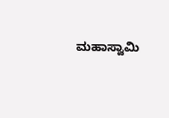ಮಹಾಸ್ವಾಮಿ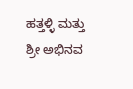ಹತ್ತಳ್ಳಿ ಮತ್ತು ಶ್ರೀ ಅಭಿನವ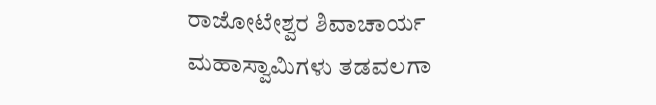ರಾಜೋಟೇಶ್ವರ ಶಿವಾಚಾರ್ಯ ಮಹಾಸ್ವಾಮಿಗಳು ತಡವಲಗಾ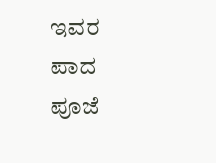ಇವರ ಪಾದ ಪೂಜೆ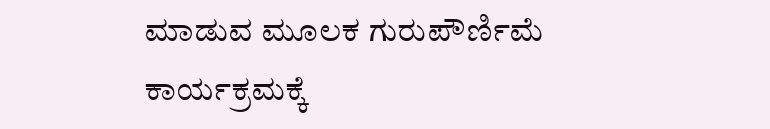ಮಾಡುವ ಮೂಲಕ ಗುರುಪೌರ್ಣಿಮೆ ಕಾರ್ಯಕ್ರಮಕ್ಕೆ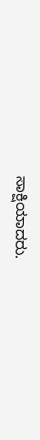ಸಾಕ್ಷಿಯಾದರು.